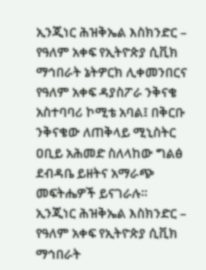ኢንጂነር ሕዝቅኤል እስክንድር – የዓለም አቀፍ የኢትዮጵያ ሲቪክ ማኅበራት ኔትዎርክ ሊቀመንበርና የዓለም አቀፍ ዳያስፖራ ንቅናቄ አስተባባሪ ኮሚቴ አባል፤ በቅርቡ ንቅናቄው ለጠቅላይ ሚኒስትር ዐቢይ አሕመድ ስለላከው ግልፅ ደብዳቤ ይዘትና አማራጭ መፍትሔዎች ይናገራሉ።
ኢንጂነር ሕዝቅኤል እስክንድር – የዓለም አቀፍ የኢትዮጵያ ሲቪክ ማኅበራት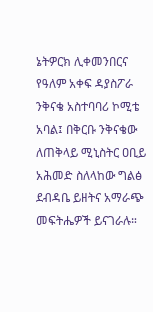ኔትዎርክ ሊቀመንበርና የዓለም አቀፍ ዳያስፖራ ንቅናቄ አስተባባሪ ኮሚቴ አባል፤ በቅርቡ ንቅናቄው ለጠቅላይ ሚኒስትር ዐቢይ አሕመድ ስለላከው ግልፅ ደብዳቤ ይዘትና አማራጭ መፍትሔዎች ይናገራሉ።